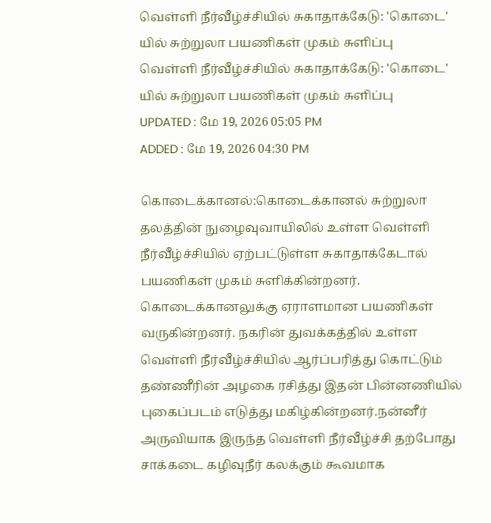வெள்ளி நீர்வீழ்ச்சியில் சுகாதாக்கேடு: 'கொடை' யில் சுற்றுலா பயணிகள் முகம் சுளிப்பு
வெள்ளி நீர்வீழ்ச்சியில் சுகாதாக்கேடு: 'கொடை' யில் சுற்றுலா பயணிகள் முகம் சுளிப்பு
UPDATED : மே 19, 2026 05:05 PM
ADDED : மே 19, 2026 04:30 PM

கொடைக்கானல்:கொடைக்கானல் சுற்றுலா தலத்தின் நுழைவுவாயிலில் உள்ள வெள்ளி நீர்வீழ்ச்சியில் ஏற்பட்டுள்ள சுகாதாக்கேடால் பயணிகள் முகம் சுளிக்கின்றனர்.
கொடைக்கானலுக்கு ஏராளமான பயணிகள் வருகின்றனர். நகரின் துவக்கத்தில் உள்ள வெள்ளி நீர்வீழ்ச்சியில் ஆர்ப்பரித்து கொட்டும் தண்ணீரின் அழகை ரசித்து இதன் பின்னணியில் புகைப்படம் எடுத்து மகிழ்கின்றனர்.நன்னீர் அருவியாக இருந்த வெள்ளி நீர்வீழ்ச்சி தற்போது சாக்கடை கழிவுநீர் கலக்கும் கூவமாக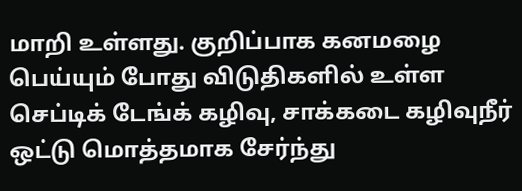மாறி உள்ளது. குறிப்பாக கனமழை பெய்யும் போது விடுதிகளில் உள்ள செப்டிக் டேங்க் கழிவு, சாக்கடை கழிவுநீர் ஒட்டு மொத்தமாக சேர்ந்து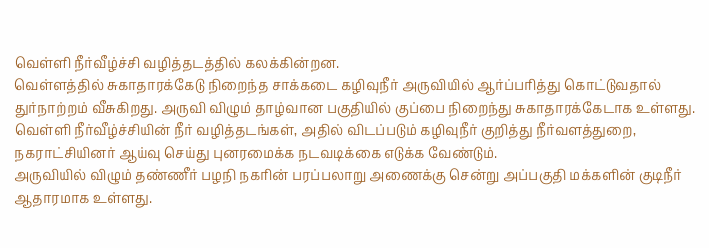வெள்ளி நீர்வீழ்ச்சி வழித்தடத்தில் கலக்கின்றன.
வெள்ளத்தில் சுகாதாரக்கேடு நிறைந்த சாக்கடை கழிவுநீர் அருவியில் ஆர்ப்பரித்து கொட்டுவதால் துர்நாற்றம் வீசுகிறது. அருவி விழும் தாழ்வான பகுதியில் குப்பை நிறைந்து சுகாதாரக்கேடாக உள்ளது.
வெள்ளி நீர்வீழ்ச்சியின் நீர் வழித்தடங்கள், அதில் விடப்படும் கழிவுநீர் குறித்து நீர்வளத்துறை, நகராட்சியினர் ஆய்வு செய்து புனரமைக்க நடவடிக்கை எடுக்க வேண்டும்.
அருவியில் விழும் தண்ணீர் பழநி நகரின் பரப்பலாறு அணைக்கு சென்று அப்பகுதி மக்களின் குடிநீர் ஆதாரமாக உள்ளது.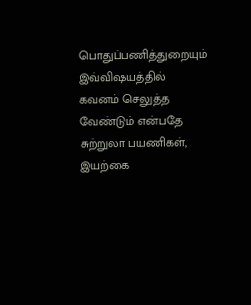பொதுப்பணித்துறையும் இவ்விஷயத்தில் கவனம் செலுத்த வேண்டும் என்பதே சுற்றுலா பயணிகள், இயற்கை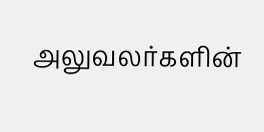அலுவலர்களின்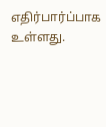எதிர்பார்ப்பாக உள்ளது.